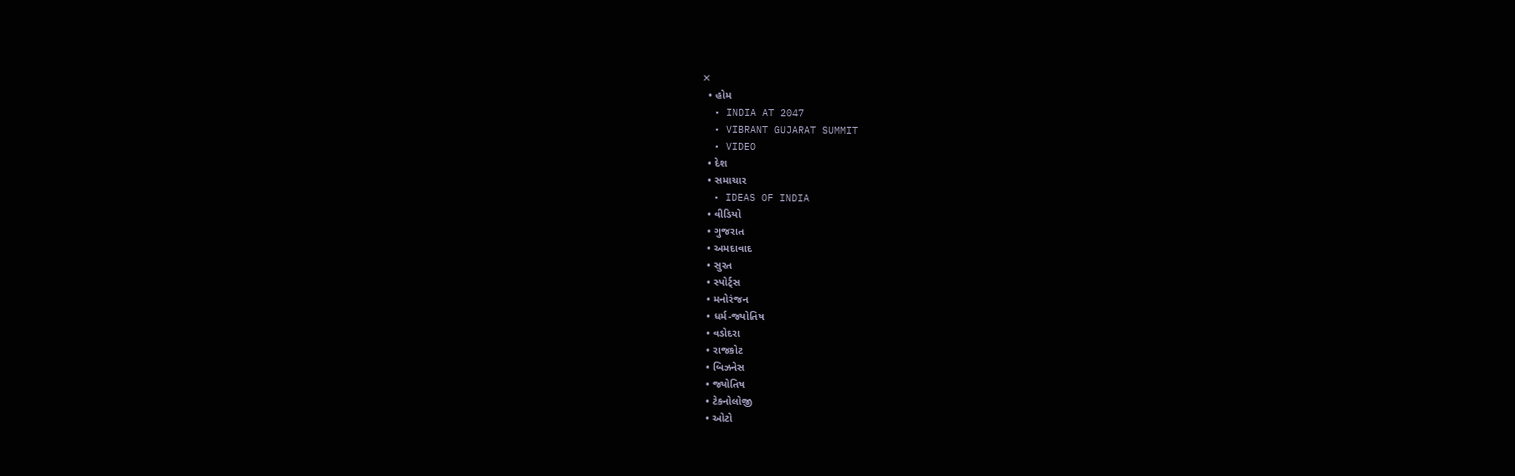✕
  • હોમ
  • INDIA AT 2047
  • VIBRANT GUJARAT SUMMIT
  • VIDEO
  • દેશ
  • સમાચાર
  • IDEAS OF INDIA
  • વીડિયો
  • ગુજરાત
  • અમદાવાદ
  • સુરત
  • સ્પોર્ટ્સ
  • મનોરંજન
  • ધર્મ-જ્યોતિષ
  • વડોદરા
  • રાજકોટ
  • બિઝનેસ
  • જ્યોતિષ
  • ટેકનોલોજી
  • ઓટો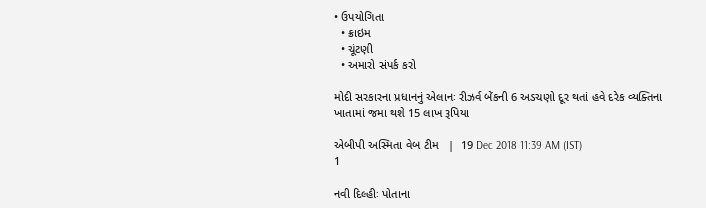• ઉપયોગિતા
  • ક્રાઇમ
  • ચૂંટણી
  • અમારો સંપર્ક કરો

મોદી સરકારના પ્રધાનનું એલાનઃ રીઝર્વ બેંકની 6 અડચણો દૂર થતાં હવે દરેક વ્યક્તિના ખાતામાં જમા થશે 15 લાખ રૂપિયા

એબીપી અસ્મિતા વેબ ટીમ   |  19 Dec 2018 11:39 AM (IST)
1

નવી દિલ્હીઃ પોતાના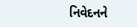નિવેદનને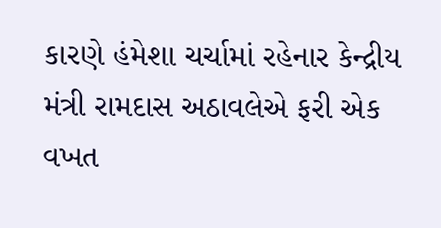કારણે હંમેશા ચર્ચામાં રહેનાર કેન્દ્રીય મંત્રી રામદાસ અઠાવલેએ ફરી એક વખત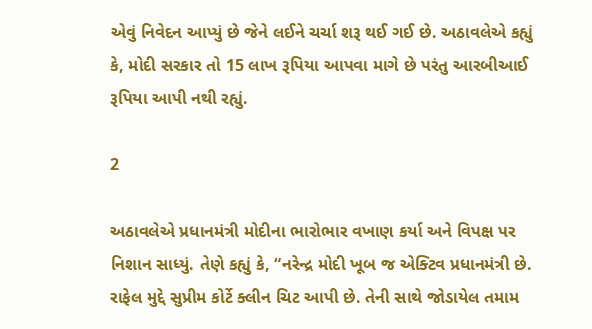એવું નિવેદન આપ્યું છે જેને લઈને ચર્ચા શરૂ થઈ ગઈ છે. અઠાવલેએ કહ્યું કે, મોદી સરકાર તો 15 લાખ રૂપિયા આપવા માગે છે પરંતુ આરબીઆઈ રૂપિયા આપી નથી રહ્યું.

2

અઠાવલેએ પ્રધાનમંત્રી મોદીના ભારોભાર વખાણ કર્યા અને વિપક્ષ પર નિશાન સાધ્યું. તેણે કહ્યું કે, “નરેન્દ્ર મોદી ખૂબ જ એક્ટિવ પ્રધાનમંત્રી છે. રાફેલ મુદ્દે સુપ્રીમ કોર્ટે ક્લીન ચિટ આપી છે. તેની સાથે જોડાયેલ તમામ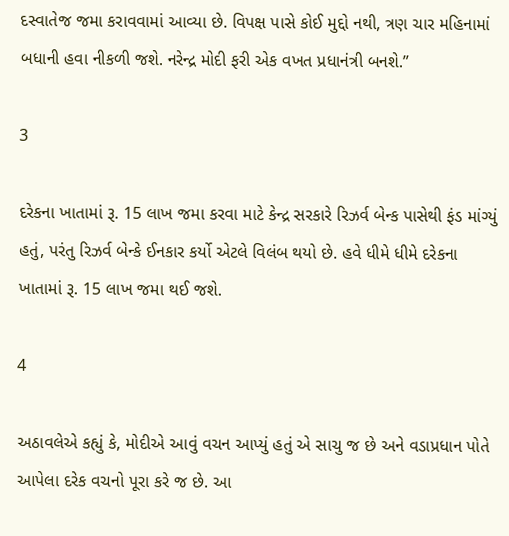દસ્વાતેજ જમા કરાવવામાં આવ્યા છે. વિપક્ષ પાસે કોઈ મુદ્દો નથી, ત્રણ ચાર મહિનામાં બધાની હવા નીકળી જશે. નરેન્દ્ર મોદી ફરી એક વખત પ્રધાનંત્રી બનશે.”

3

દરેકના ખાતામાં રૂ. 15 લાખ જમા કરવા માટે કેન્દ્ર સરકારે રિઝર્વ બેન્ક પાસેથી ફંડ માંગ્યું હતું, પરંતુ રિઝર્વ બેન્કે ઈનકાર કર્યો એટલે વિલંબ થયો છે. હવે ધીમે ધીમે દરેકના ખાતામાં રૂ. 15 લાખ જમા થઈ જશે.

4

અઠાવલેએ કહ્યું કે, મોદીએ આવું વચન આપ્યું હતું એ સાચુ જ છે અને વડાપ્રધાન પોતે આપેલા દરેક વચનો પૂરા કરે જ છે. આ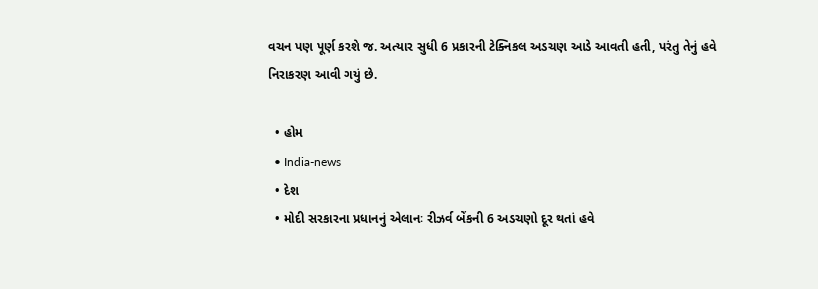વચન પણ પૂર્ણ કરશે જ. અત્યાર સુધી 6 પ્રકારની ટેક્નિકલ અડચણ આડે આવતી હતી, પરંતુ તેનું હવે નિરાકરણ આવી ગયું છે.

  • હોમ
  • India-news
  • દેશ
  • મોદી સરકારના પ્રધાનનું એલાનઃ રીઝર્વ બેંકની 6 અડચણો દૂર થતાં હવે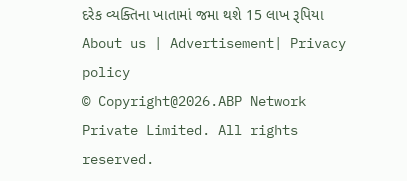દરેક વ્યક્તિના ખાતામાં જમા થશે 15 લાખ રૂપિયા
About us | Advertisement| Privacy policy
© Copyright@2026.ABP Network Private Limited. All rights reserved.